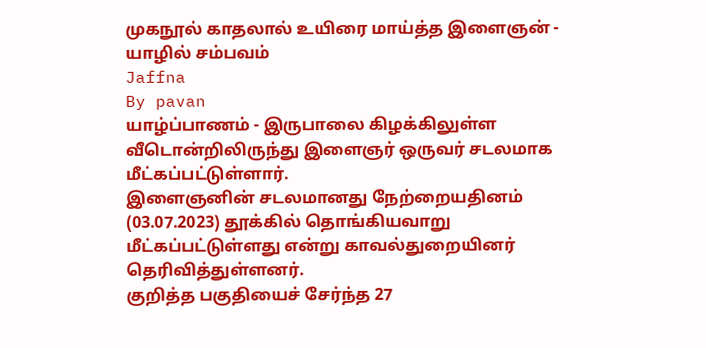முகநூல் காதலால் உயிரை மாய்த்த இளைஞன் - யாழில் சம்பவம்
Jaffna
By pavan
யாழ்ப்பாணம் - இருபாலை கிழக்கிலுள்ள வீடொன்றிலிருந்து இளைஞர் ஒருவர் சடலமாக மீட்கப்பட்டுள்ளார்.
இளைஞனின் சடலமானது நேற்றையதினம் (03.07.2023) தூக்கில் தொங்கியவாறு மீட்கப்பட்டுள்ளது என்று காவல்துறையினர் தெரிவித்துள்ளனர்.
குறித்த பகுதியைச் சேர்ந்த 27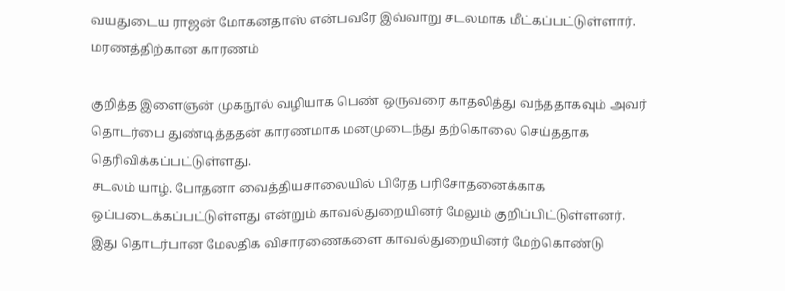வயதுடைய ராஜன் மோகனதாஸ் என்பவரே இவ்வாறு சடலமாக மீட்கப்பட்டுள்ளார்.
மரணத்திற்கான காரணம்

குறித்த இளைஞன் முகநூல் வழியாக பெண் ஒருவரை காதலித்து வந்ததாகவும் அவர் தொடர்பை துண்டித்ததன் காரணமாக மனமுடைந்து தற்கொலை செய்ததாக தெரிவிக்கப்பட்டுள்ளது.
சடலம் யாழ். போதனா வைத்தியசாலையில் பிரேத பரிசோதனைக்காக ஒப்படைக்கப்பட்டுள்ளது என்றும் காவல்துறையினர் மேலும் குறிப்பிட்டுள்ளனர்.
இது தொடர்பான மேலதிக விசாரணைகளை காவல்துறையினர் மேற்கொண்டு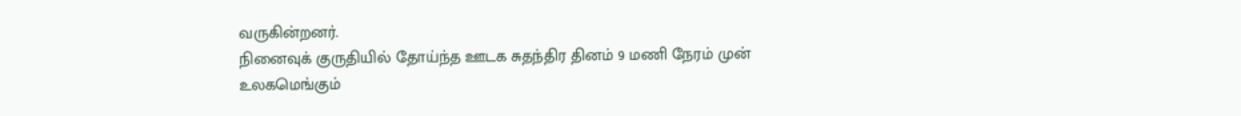வருகின்றனர்.
நினைவுக் குருதியில் தோய்ந்த ஊடக சுதந்திர தினம் 9 மணி நேரம் முன்
உலகமெங்கும்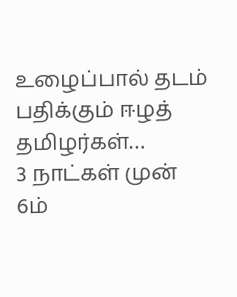உழைப்பால் தடம் பதிக்கும் ஈழத் தமிழர்கள்…
3 நாட்கள் முன்
6ம்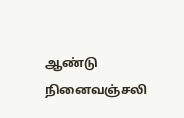ஆண்டு நினைவஞ்சலி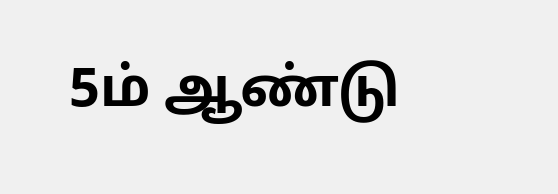5ம் ஆண்டு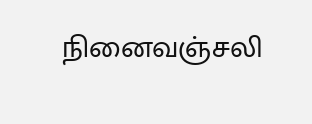நினைவஞ்சலி